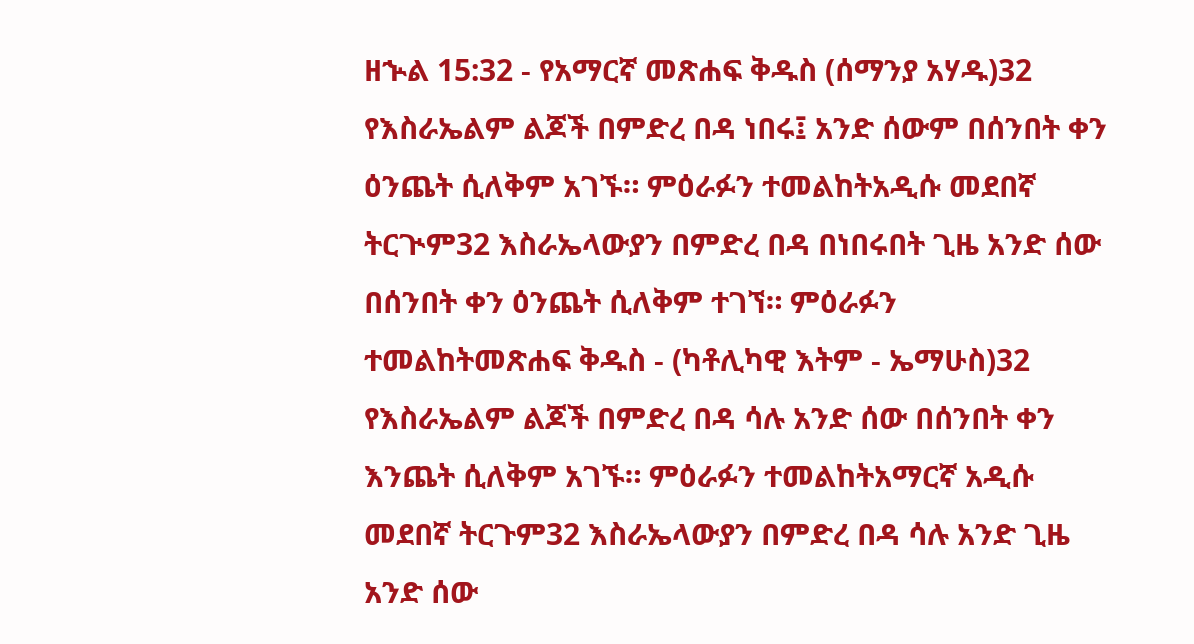ዘኍል 15:32 - የአማርኛ መጽሐፍ ቅዱስ (ሰማንያ አሃዱ)32 የእስራኤልም ልጆች በምድረ በዳ ነበሩ፤ አንድ ሰውም በሰንበት ቀን ዕንጨት ሲለቅም አገኙ። ምዕራፉን ተመልከትአዲሱ መደበኛ ትርጒም32 እስራኤላውያን በምድረ በዳ በነበሩበት ጊዜ አንድ ሰው በሰንበት ቀን ዕንጨት ሲለቅም ተገኘ። ምዕራፉን ተመልከትመጽሐፍ ቅዱስ - (ካቶሊካዊ እትም - ኤማሁስ)32 የእስራኤልም ልጆች በምድረ በዳ ሳሉ አንድ ሰው በሰንበት ቀን እንጨት ሲለቅም አገኙ። ምዕራፉን ተመልከትአማርኛ አዲሱ መደበኛ ትርጉም32 እስራኤላውያን በምድረ በዳ ሳሉ አንድ ጊዜ አንድ ሰው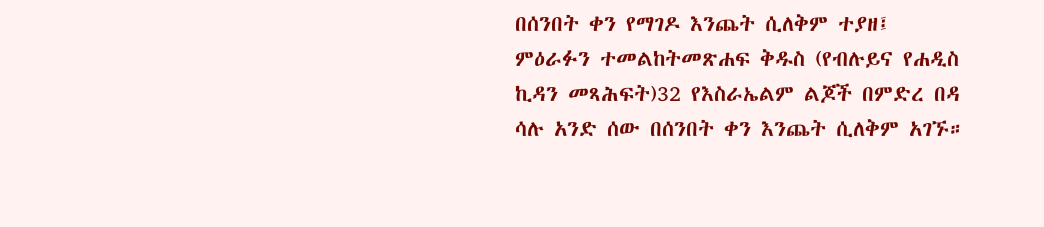በሰንበት ቀን የማገዶ እንጨት ሲለቅም ተያዘ፤ ምዕራፉን ተመልከትመጽሐፍ ቅዱስ (የብሉይና የሐዲስ ኪዳን መጻሕፍት)32 የእስራኤልም ልጆች በምድረ በዳ ሳሉ አንድ ሰው በሰንበት ቀን እንጨት ሲለቅም አገኙ።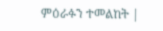ምዕራፉን ተመልከት |